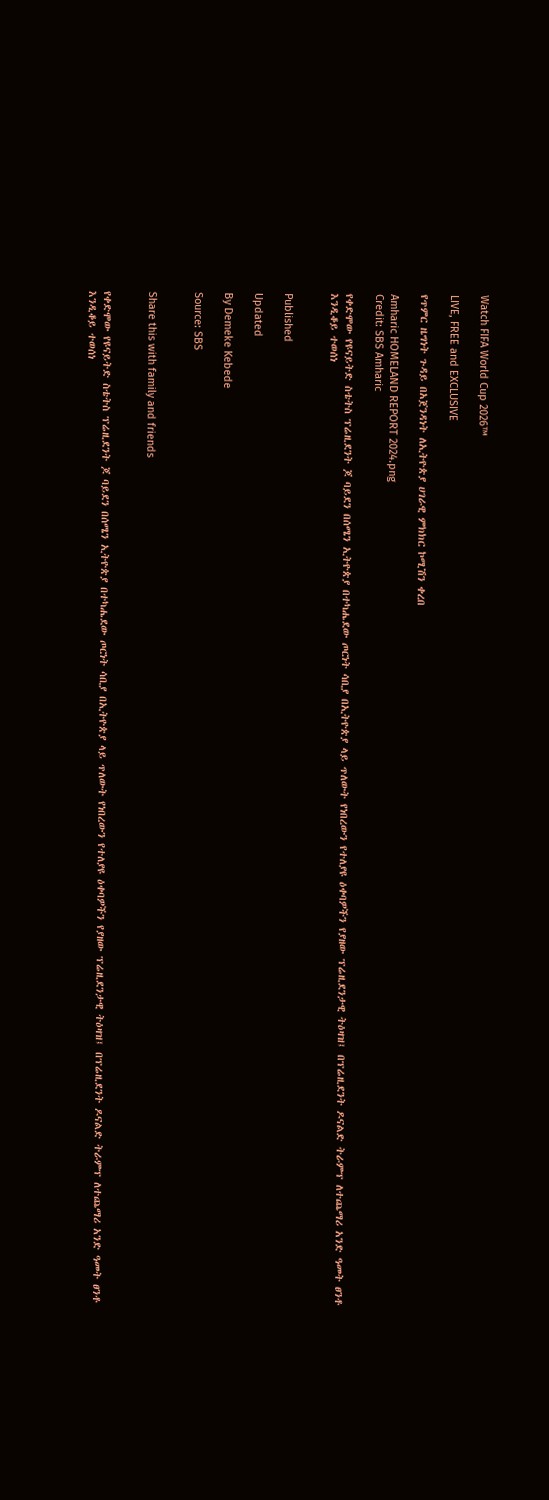Watch FIFA World Cup 2026™

LIVE, FREE and EXCLUSIVE

የጥምር ዜግነት ጉዳይ በአጀንዳነት ለኢትዮጵያ ሀገራዊ ምክክር ኮሚሽን ቀረበ

Amharic HOMELAND REPORT 2024.png
Credit: SBS Amharic

የቀድሞው የዩናይትድ ስቴትስ ፕሬዚደንት ጆ ባይደን በሰሜን ኢትዮጵያ በተካሔደው ጦርነት ሳቢያ በኢትዮጵያ ላይ ጥለውት የነበረውን የተለያዩ ዕቀባዎችን የያዘው ፕሬዚደንታዊ ትዕዛዝ፤ በፕሬዚደንት ዶናልድ ትራምፕ ለተጨማሪ አንድ ዓመት ፀንቶ እንዲቆይ ተወሰነ


Published

Updated

By Demeke Kebede

Source: SBS


Share this with family and friends


የቀድሞው የዩናይትድ ስቴትስ ፕሬዚደንት ጆ ባይደን በሰሜን ኢትዮጵያ በተካሔደው ጦርነት ሳቢያ በኢትዮጵያ ላይ ጥለውት የነበረውን የተለያዩ ዕቀባዎችን የያዘው ፕሬዚደንታዊ ትዕዛዝ፤ በፕሬዚደንት ዶናልድ ትራምፕ ለተጨማሪ አንድ ዓመት ፀንቶ እንዲቆይ ተወሰነ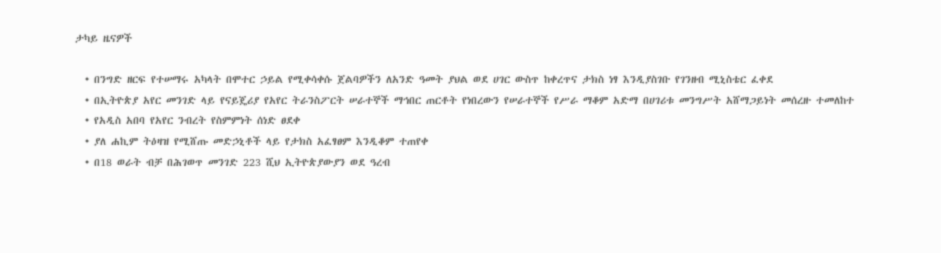ታካይ ዜናዎች

  • በንግድ ዘርፍ የተሠማሩ አካላት በሞተር ኃይል የሚቀሳቀሱ ጀልባዎችን ለአንድ ዓመት ያህል ወደ ሀገር ውስጥ ከቀረጥና ታክስ ነፃ እንዲያስገቡ የገንዘብ ሚኒስቴር ፈቀደ
  • በኢትዮጵያ አየር መንገድ ላይ የናይጄሪያ የአየር ትራንስፖርት ሠራተኞች ማኅበር ጠርቶት የነበረውን የሠራተኞች የሥራ ማቆም አድማ በሀገሪቱ መንግሥት አሸማጋይነት መሰረዙ ተመለከተ
  • የአዲስ አበባ የአየር ንብረት የስምምነት ሰነድ ፀደቀ
  • ያለ ሐኪም ትዕዛዝ የሚሸጡ መድኃኒቶች ላይ የታክስ አፈፃፀም እንዲቆም ተጠየቀ
  • በ18 ወራት ብቻ በሕገወጥ መንገድ 223 ሺህ ኢትዮጵያውያን ወደ ዓረብ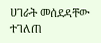ሀገራት መሰደዳቸው ተገለጠ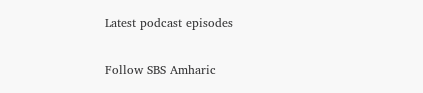Latest podcast episodes

Follow SBS Amharic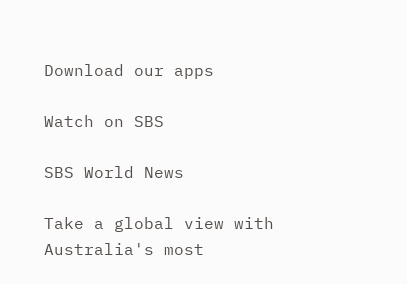Download our apps

Watch on SBS

SBS World News

Take a global view with Australia's most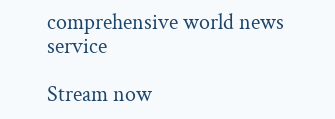comprehensive world news service

Stream now